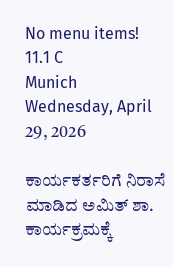No menu items!
11.1 C
Munich
Wednesday, April 29, 2026

ಕಾರ್ಯಕರ್ತರಿಗೆ ನಿರಾಸೆ ಮಾಡಿದ ಅಮಿತ್ ಶಾ. ಕಾರ್ಯಕ್ರಮಕ್ಕೆ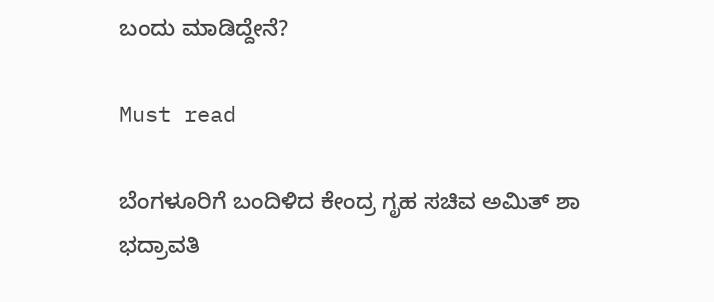ಬಂದು ಮಾಡಿದ್ದೇನೆ?

Must read

ಬೆಂಗಳೂರಿಗೆ ಬಂದಿಳಿದ ಕೇಂದ್ರ ಗೃಹ ಸಚಿವ ಅಮಿತ್ ಶಾ
ಭದ್ರಾವತಿ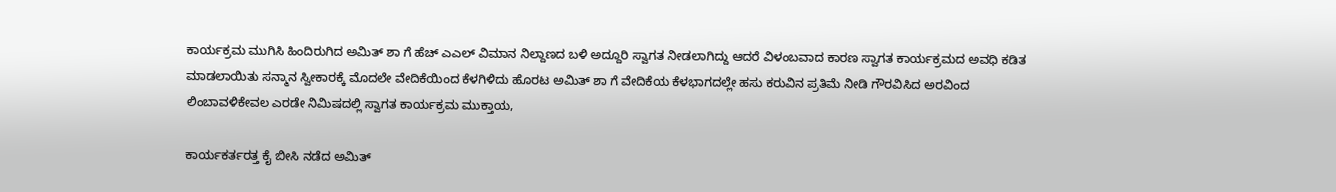ಕಾರ್ಯಕ್ರಮ ಮುಗಿಸಿ ಹಿಂದಿರುಗಿದ ಅಮಿತ್ ಶಾ ಗೆ ಹೆಚ್ ಎಎಲ್ ವಿಮಾನ ನಿಲ್ದಾಣದ ಬಳಿ ಅದ್ದೂರಿ ಸ್ವಾಗತ ನೀಡಲಾಗಿದ್ದು ಆದರೆ ವಿಳಂಬವಾದ ಕಾರಣ ಸ್ವಾಗತ ಕಾರ್ಯಕ್ರಮದ ಅವಧಿ ಕಡಿತ ಮಾಡಲಾಯಿತು ಸನ್ಮಾನ ಸ್ವೀಕಾರಕ್ಕೆ ಮೊದಲೇ ವೇದಿಕೆಯಿಂದ ಕೆಳಗಿಳಿದು ಹೊರಟ ಅಮಿತ್ ಶಾ ಗೆ ವೇದಿಕೆಯ ಕೆಳಭಾಗದಲ್ಲೇ ಹಸು ಕರುವಿನ ಪ್ರತಿಮೆ ನೀಡಿ ಗೌರವಿಸಿದ ಅರವಿಂದ ಲಿಂಬಾವಳಿಕೇವಲ ಎರಡೇ ನಿಮಿಷದಲ್ಲಿ ಸ್ವಾಗತ ಕಾರ್ಯಕ್ರಮ ಮುಕ್ತಾಯ,

ಕಾರ್ಯಕರ್ತರತ್ತ ಕೈ ಬೀಸಿ ನಡೆದ ಅಮಿತ್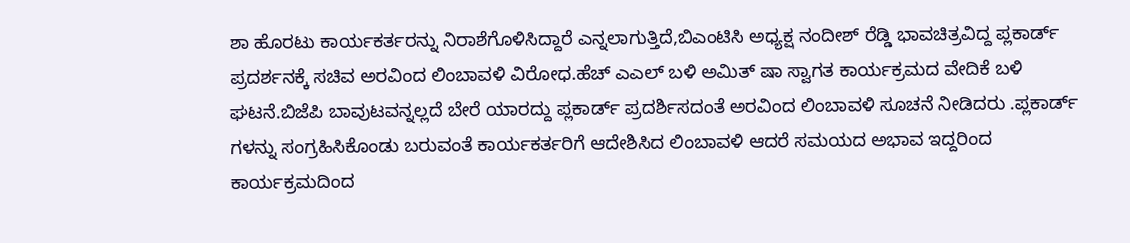ಶಾ ಹೊರಟು ಕಾರ್ಯಕರ್ತರನ್ನು ನಿರಾಶೆಗೊಳಿಸಿದ್ದಾರೆ ಎನ್ನಲಾಗುತ್ತಿದೆ,ಬಿಎಂಟಿಸಿ ಅಧ್ಯಕ್ಷ ನಂದೀಶ್ ರೆಡ್ಡಿ ಭಾವಚಿತ್ರವಿದ್ದ ಪ್ಲಕಾರ್ಡ್ ಪ್ರದರ್ಶನಕ್ಕೆ ಸಚಿವ ಅರವಿಂದ ಲಿಂಬಾವಳಿ ವಿರೋಧ.ಹೆಚ್ ಎಎಲ್ ಬಳಿ ಅಮಿತ್ ಷಾ ಸ್ವಾಗತ ಕಾರ್ಯಕ್ರಮದ ವೇದಿಕೆ ಬಳಿ ಘಟನೆ.ಬಿಜೆಪಿ ಬಾವುಟವನ್ನಲ್ಲದೆ ಬೇರೆ ಯಾರದ್ದು ಪ್ಲಕಾರ್ಡ್ ಪ್ರದರ್ಶಿಸದಂತೆ ಅರವಿಂದ ಲಿಂಬಾವಳಿ ಸೂಚನೆ ನೀಡಿದರು .ಪ್ಲಕಾರ್ಡ್ ಗಳನ್ನು ಸಂಗ್ರಹಿಸಿಕೊಂಡು ಬರುವಂತೆ ಕಾರ್ಯಕರ್ತರಿಗೆ ಆದೇಶಿಸಿದ ಲಿಂಬಾವಳಿ ಆದರೆ ಸಮಯದ ಅಭಾವ ಇದ್ದರಿಂದ ಕಾರ್ಯಕ್ರಮದಿಂದ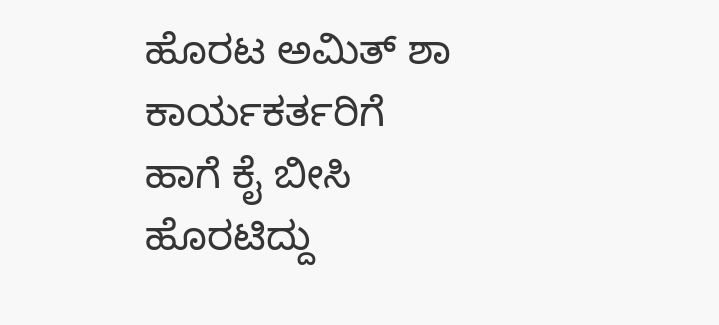ಹೊರಟ ಅಮಿತ್ ಶಾ ಕಾರ್ಯಕರ್ತರಿಗೆ ಹಾಗೆ ಕೈ ಬೀಸಿ ಹೊರಟಿದ್ದು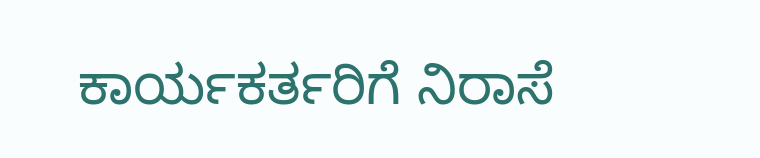ಕಾರ್ಯಕರ್ತರಿಗೆ ನಿರಾಸೆ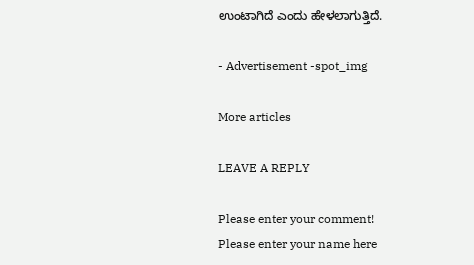ಉಂಟಾಗಿದೆ ಎಂದು ಹೇಳಲಾಗುತ್ತಿದೆ.

- Advertisement -spot_img

More articles

LEAVE A REPLY

Please enter your comment!
Please enter your name here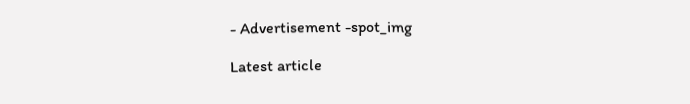- Advertisement -spot_img

Latest article